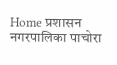Home प्रशासन नगरपालिका पाचोरा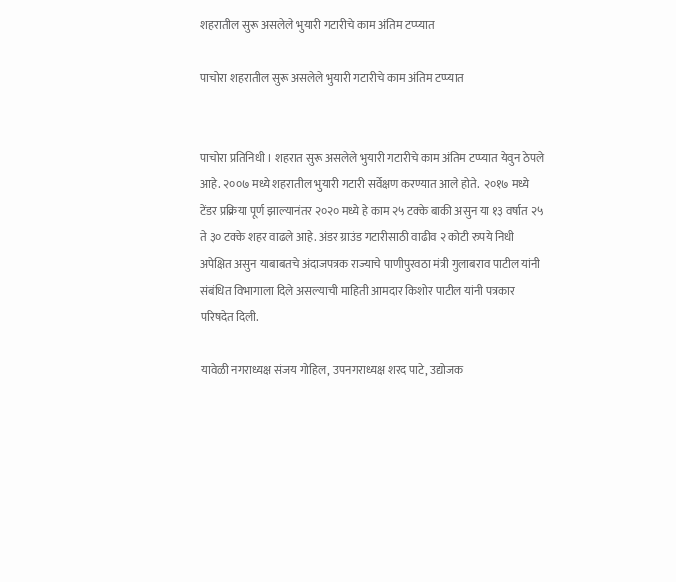शहरातील सुरू असलेले भुयारी गटारीचे काम अंतिम टप्प्यात

पाचोरा शहरातील सुरू असलेले भुयारी गटारीचे काम अंतिम टप्प्यात


पाचोरा प्रतिनिधी । शहरात सुरू असलेले भुयारी गटारीचे काम अंतिम टप्प्यात येवुन ठेपले आहे. २००७ मध्ये शहरातील भुयारी गटारी सर्वेक्षण करण्यात आले होते.  २०१७ मध्ये टेंडर प्रक्रिया पूर्ण झाल्यानंतर २०२० मध्ये हे काम २५ टक्के बाकी असुन या १३ वर्षात २५ ते ३० टक्के शहर वाढले आहे. अंडर ग्राउंड गटारीसाठी वाढीव २ कोटी रुपये निधी अपेक्षित असुन याबाबतचे अंदाजपत्रक राज्याचे पाणीपुरवठा मंत्री गुलाबराव पाटील यांनी संबंधित विभागाला दिले असल्याची माहिती आमदार किशोर पाटील यांनी पत्रकार परिषदेत दिली.

यावेळी नगराध्यक्ष संजय गोहिल, उपनगराध्यक्ष शरद पाटे, उद्योजक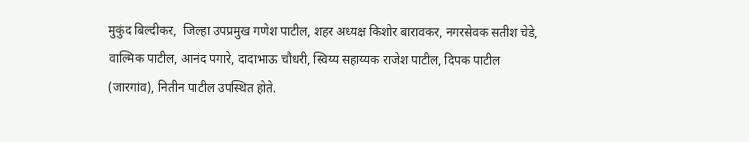मुकुंद बिल्दीकर,  जिल्हा उपप्रमुख गणेश पाटील, शहर अध्यक्ष किशोर बारावकर, नगरसेवक सतीश चेडे, वाल्मिक पाटील, आनंद पगारे, दादाभाऊ चौधरी, स्विय्य सहाय्यक राजेश पाटील, दिपक पाटील (जारगांव), नितीन पाटील उपस्थित होते.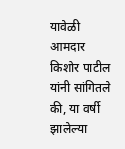यावेळी आमदार किशोर पाटील यांनी सांगितले की, या वर्षी झालेल्या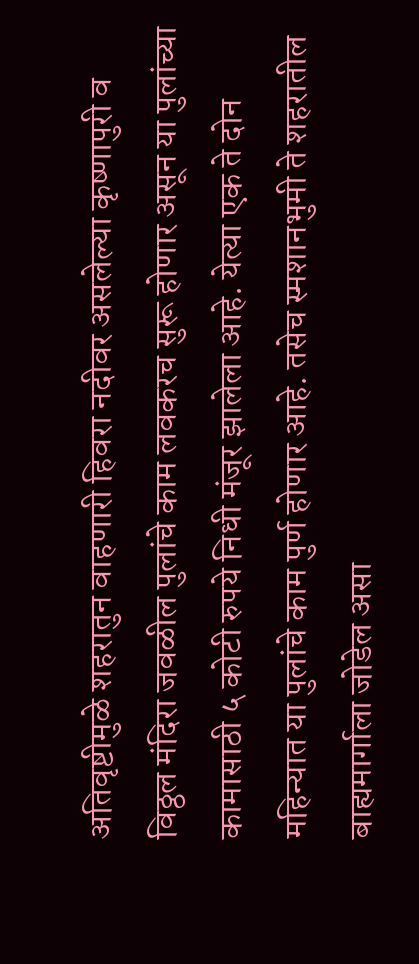अतिवृष्टीमुळे शहरातुन वाहणारी हिवरा नदीवर असलेल्या कृष्णापुरी व विठ्ठल मंदिरा जवळील पुलांचे काम लवकरच सुरू होणार असून या पुलांच्या कामासाठी ५ कोटी रुपये निधी मंजूर झालेला आहे. येत्या एक ते दोन महिन्यात या पुलांचे काम पुर्ण होणार आहे. तसेच स्मशानभुमी ते शहरातील बाह्यमार्गाला जोडेल असा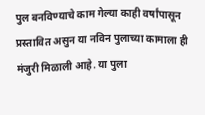पुल बनविण्याचे काम गेल्या काही वर्षांपासून प्रस्तावित असुन या नविन पुलाच्या कामाला ही मंजुरी मिळाली आहे. या पुला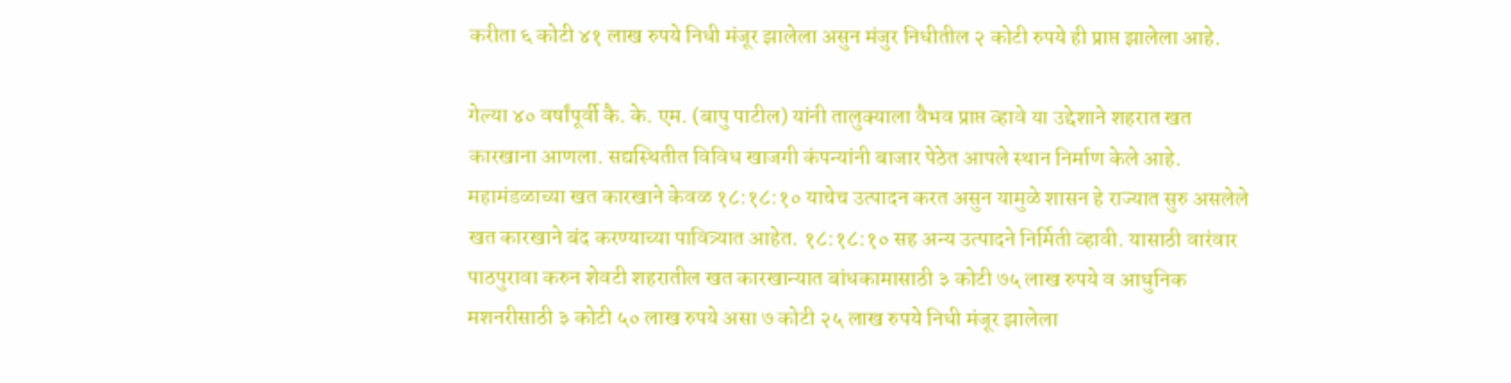करीता ६ कोटी ४१ लाख रुपये निधी मंजूर झालेला असुन मंजुर निधीतील २ कोटी रुपये ही प्राप्त झालेला आहे.

गेल्या ४० वर्षांपूर्वी कै. के. एम. (बापु पाटील) यांनी तालुक्याला वैभव प्राप्त व्हावे या उद्देशाने शहरात खत कारखाना आणला. सद्यस्थितीत विविध खाजगी कंपन्यांनी बाजार पेठेत आपले स्थान निर्माण केले आहे. महामंडळाच्या खत कारखाने केवळ १८:१८:१० याचेच उत्पादन करत असुन यामुळे शासन हे राज्यात सुरु असलेले खत कारखाने बंद करण्याच्या पावित्र्यात आहेत. १८:१८:१० सह अन्य उत्पादने निर्मिती व्हावी. यासाठी वारंवार पाठपुरावा करुन शेवटी शहरातील खत कारखान्यात बांधकामासाठी ३ कोटी ७५ लाख रुपये व आधुनिक मशनरीसाठी ३ कोटी ५० लाख रुपये असा ७ कोटी २५ लाख रुपये निधी मंजूर झालेला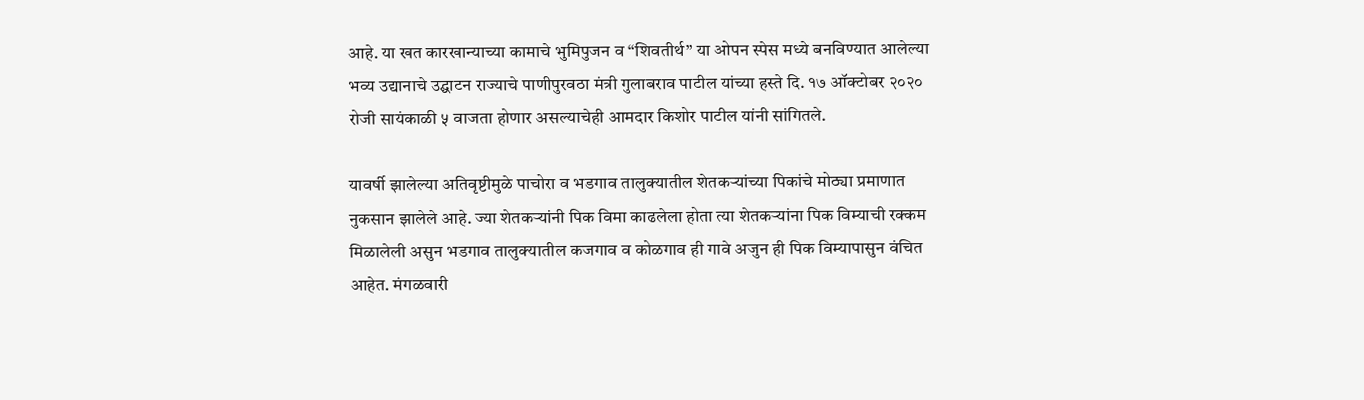आहे. या खत कारखान्याच्या कामाचे भुमिपुजन व “शिवतीर्थ” या ओपन स्पेस मध्ये बनविण्यात आलेल्या भव्य उद्यानाचे उद्घाटन राज्याचे पाणीपुरवठा मंत्री गुलाबराव पाटील यांच्या हस्ते दि. १७ ऑक्टोबर २०२० रोजी सायंकाळी ५ वाजता होणार असल्याचेही आमदार किशोर पाटील यांनी सांगितले.

यावर्षी झालेल्या अतिवृष्टीमुळे पाचोरा व भडगाव तालुक्यातील शेतकऱ्यांच्या पिकांचे मोठ्या प्रमाणात नुकसान झालेले आहे. ज्या शेतकऱ्यांनी पिक विमा काढलेला होता त्या शेतकऱ्यांना पिक विम्याची रक्कम मिळालेली असुन भडगाव तालुक्यातील कजगाव व कोळगाव ही गावे अजुन ही पिक विम्यापासुन वंचित आहेत. मंगळवारी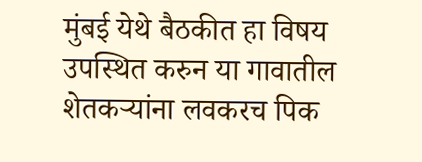मुंबई येथे बैठकीत हा विषय उपस्थित करुन या गावातील शेतकऱ्यांना लवकरच पिक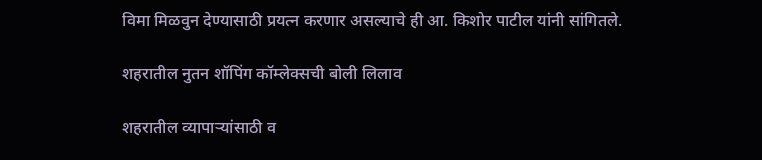विमा मिळवुन देण्यासाठी प्रयत्न करणार असल्याचे ही आ. किशोर पाटील यांनी सांगितले.

शहरातील नुतन शॉपिंग कॉम्लेक्सची बोली लिलाव

शहरातील व्यापाऱ्यांसाठी व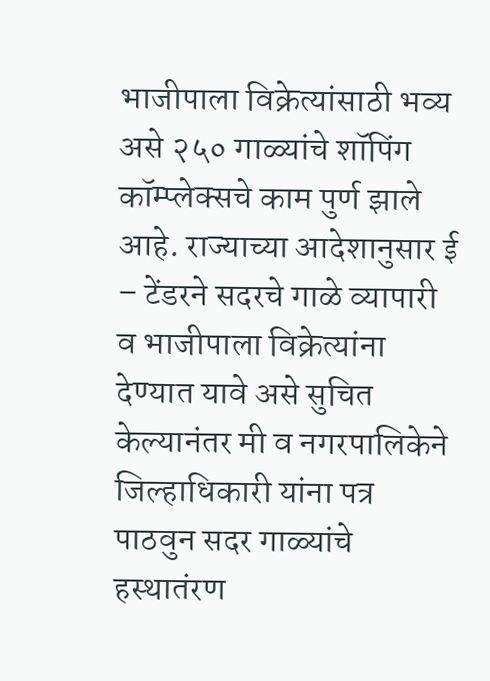भाजीपाला विक्रेत्यांसाठी भव्य असे २५० गाळ्यांचे शॉपिंग कॉम्प्लेक्सचे काम पुर्ण झाले आहे. राज्याच्या आदेशानुसार ई – टेंडरने सदरचे गाळे व्यापारी व भाजीपाला विक्रेत्यांना देण्यात यावे असे सुचित केल्यानंतर मी व नगरपालिकेने जिल्हाधिकारी यांना पत्र पाठवुन सदर गाळ्यांचे हस्थातंरण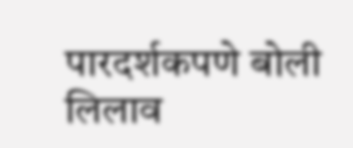पारदर्शकपणे बोली लिलाव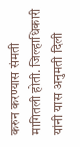करुन करण्यास संमती मागितली होती. जिल्हाधिकारी यांनी यास अनुमती दिली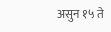असुन १५ ते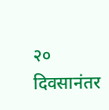२० दिवसानंतर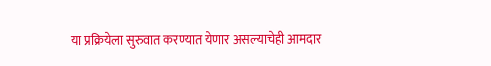या प्रक्रियेला सुरुवात करण्यात येणार असल्याचेही आमदार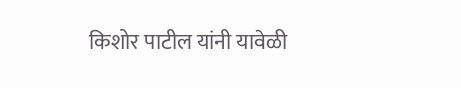किशोर पाटील यांनी यावेळी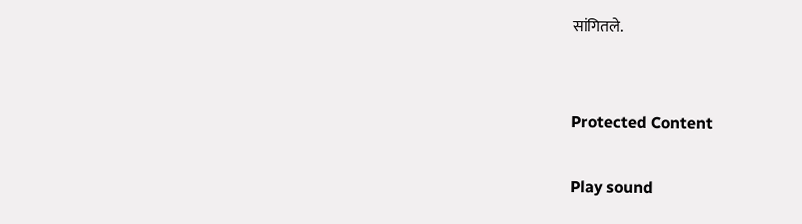सांगितले.


Protected Content

Play sound